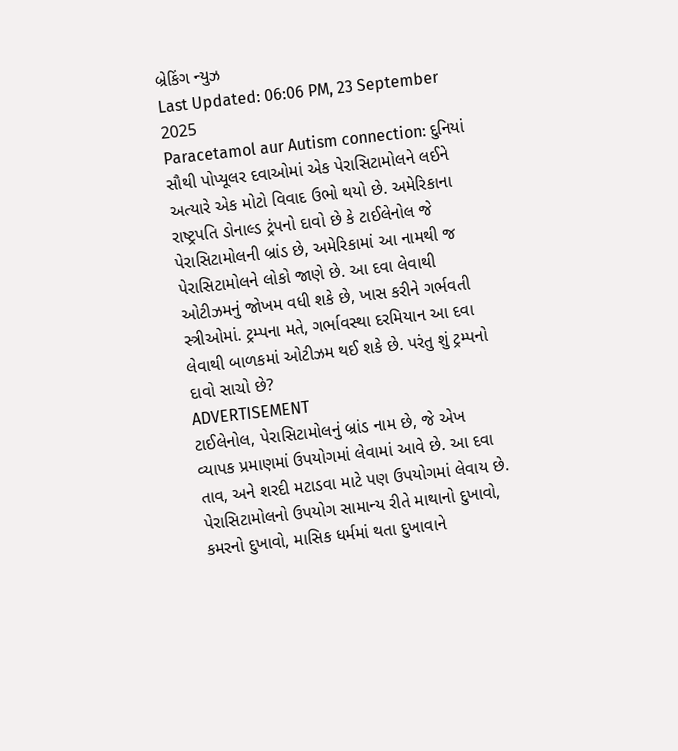બ્રેકિંગ ન્યુઝ
Last Updated: 06:06 PM, 23 September 2025
Paracetamol aur Autism connection: દુનિયાં સૌથી પોપ્યૂલર દવાઓમાં એક પેરાસિટામોલને લઈને અત્યારે એક મોટો વિવાદ ઉભો થયો છે. અમેરિકાના રાષ્ટ્રપતિ ડોનાલ્ડ ટ્રંપનો દાવો છે કે ટાઈલેનોલ જે પેરાસિટામોલની બ્રાંડ છે, અમેરિકામાં આ નામથી જ પેરાસિટામોલને લોકો જાણે છે. આ દવા લેવાથી ઓટીઝમનું જોખમ વધી શકે છે, ખાસ કરીને ગર્ભવતી સ્ત્રીઓમાં. ટ્રમ્પના મતે, ગર્ભાવસ્થા દરમિયાન આ દવા લેવાથી બાળકમાં ઓટીઝમ થઈ શકે છે. પરંતુ શું ટ્રમ્પનો દાવો સાચો છે?
ADVERTISEMENT
ટાઈલેનોલ, પેરાસિટામોલનું બ્રાંડ નામ છે, જે એખ વ્યાપક પ્રમાણમાં ઉપયોગમાં લેવામાં આવે છે. આ દવા તાવ, અને શરદી મટાડવા માટે પણ ઉપયોગમાં લેવાય છે. પેરાસિટામોલનો ઉપયોગ સામાન્ય રીતે માથાનો દુખાવો, કમરનો દુખાવો, માસિક ધર્મમાં થતા દુખાવાને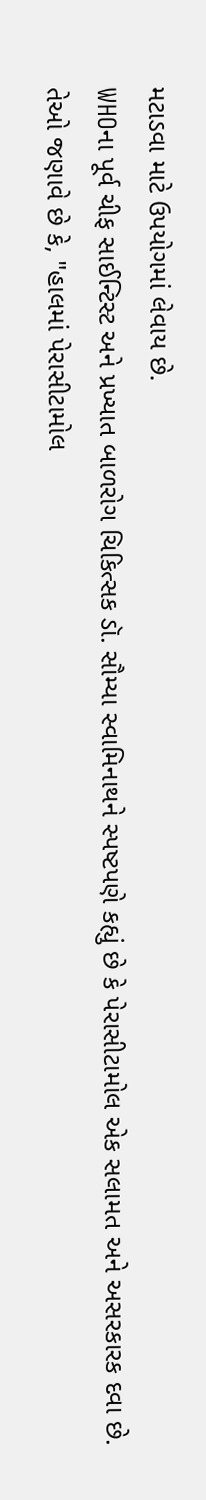મટાડવા માટે ઉપયોગમાં લેવાય છે.
WHOના પૂર્વ ચીફ સાઈન્ટિસ્ટ અને પ્રખ્યાત બાળરોગ ચિકિત્સક ડૉ. સૌમ્યા સ્વામિનાથને સ્પષ્ટપણે કહ્યું છે કે પેરાસીટામોલ એક સલામત અને અસરકારક દવા છે. તેઓ જણાવે છે કે, "હાલમાં પેરાસીટામોલ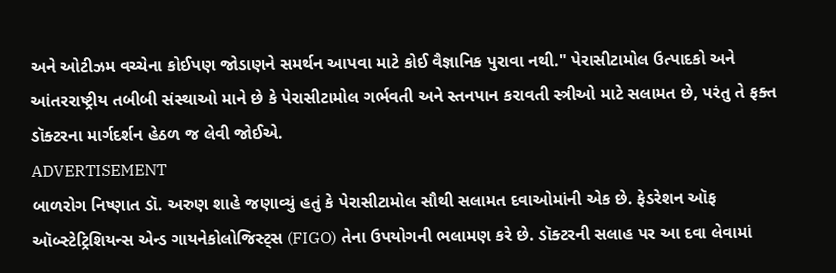અને ઓટીઝમ વચ્ચેના કોઈપણ જોડાણને સમર્થન આપવા માટે કોઈ વૈજ્ઞાનિક પુરાવા નથી." પેરાસીટામોલ ઉત્પાદકો અને આંતરરાષ્ટ્રીય તબીબી સંસ્થાઓ માને છે કે પેરાસીટામોલ ગર્ભવતી અને સ્તનપાન કરાવતી સ્ત્રીઓ માટે સલામત છે, પરંતુ તે ફક્ત ડૉક્ટરના માર્ગદર્શન હેઠળ જ લેવી જોઈએ.
ADVERTISEMENT
બાળરોગ નિષ્ણાત ડૉ. અરુણ શાહે જણાવ્યું હતું કે પેરાસીટામોલ સૌથી સલામત દવાઓમાંની એક છે. ફેડરેશન ઑફ ઑબ્સ્ટેટ્રિશિયન્સ એન્ડ ગાયનેકોલોજિસ્ટ્સ (FIGO) તેના ઉપયોગની ભલામણ કરે છે. ડૉક્ટરની સલાહ પર આ દવા લેવામાં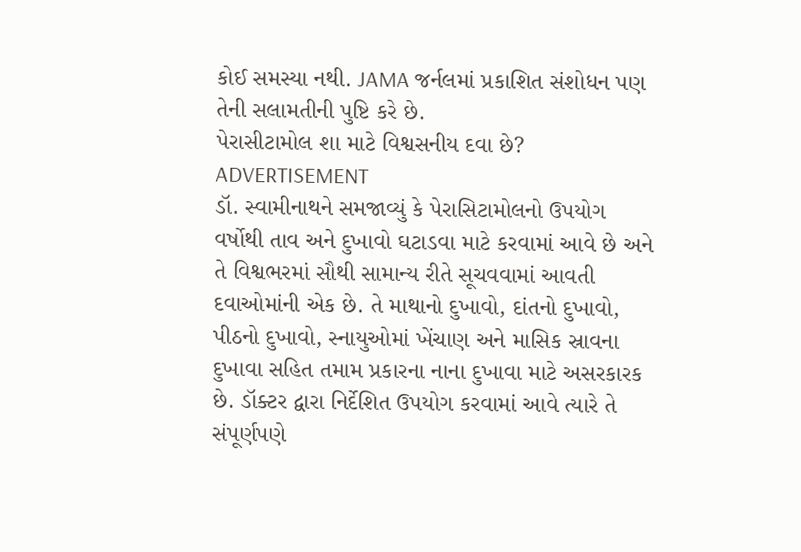કોઈ સમસ્યા નથી. JAMA જર્નલમાં પ્રકાશિત સંશોધન પણ તેની સલામતીની પુષ્ટિ કરે છે.
પેરાસીટામોલ શા માટે વિશ્વસનીય દવા છે?
ADVERTISEMENT
ડૉ. સ્વામીનાથને સમજાવ્યું કે પેરાસિટામોલનો ઉપયોગ વર્ષોથી તાવ અને દુખાવો ઘટાડવા માટે કરવામાં આવે છે અને તે વિશ્વભરમાં સૌથી સામાન્ય રીતે સૂચવવામાં આવતી દવાઓમાંની એક છે. તે માથાનો દુખાવો, દાંતનો દુખાવો, પીઠનો દુખાવો, સ્નાયુઓમાં ખેંચાણ અને માસિક સ્રાવના દુખાવા સહિત તમામ પ્રકારના નાના દુખાવા માટે અસરકારક છે. ડૉક્ટર દ્વારા નિર્દેશિત ઉપયોગ કરવામાં આવે ત્યારે તે સંપૂર્ણપણે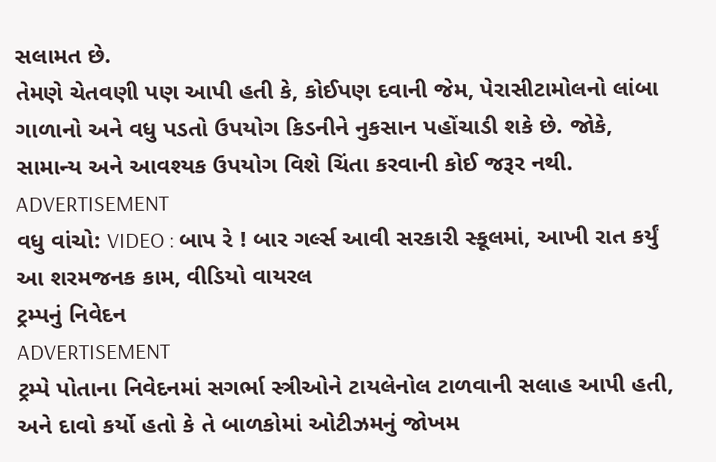સલામત છે.
તેમણે ચેતવણી પણ આપી હતી કે, કોઈપણ દવાની જેમ, પેરાસીટામોલનો લાંબા ગાળાનો અને વધુ પડતો ઉપયોગ કિડનીને નુકસાન પહોંચાડી શકે છે. જોકે, સામાન્ય અને આવશ્યક ઉપયોગ વિશે ચિંતા કરવાની કોઈ જરૂર નથી.
ADVERTISEMENT
વધુ વાંચો: VIDEO : બાપ રે ! બાર ગર્લ્સ આવી સરકારી સ્કૂલમાં, આખી રાત કર્યું આ શરમજનક કામ, વીડિયો વાયરલ
ટ્રમ્પનું નિવેદન
ADVERTISEMENT
ટ્રમ્પે પોતાના નિવેદનમાં સગર્ભા સ્ત્રીઓને ટાયલેનોલ ટાળવાની સલાહ આપી હતી, અને દાવો કર્યો હતો કે તે બાળકોમાં ઓટીઝમનું જોખમ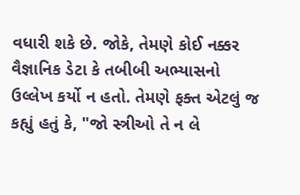વધારી શકે છે. જોકે, તેમણે કોઈ નક્કર વૈજ્ઞાનિક ડેટા કે તબીબી અભ્યાસનો ઉલ્લેખ કર્યો ન હતો. તેમણે ફક્ત એટલું જ કહ્યું હતું કે, "જો સ્ત્રીઓ તે ન લે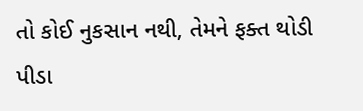તો કોઈ નુકસાન નથી, તેમને ફક્ત થોડી પીડા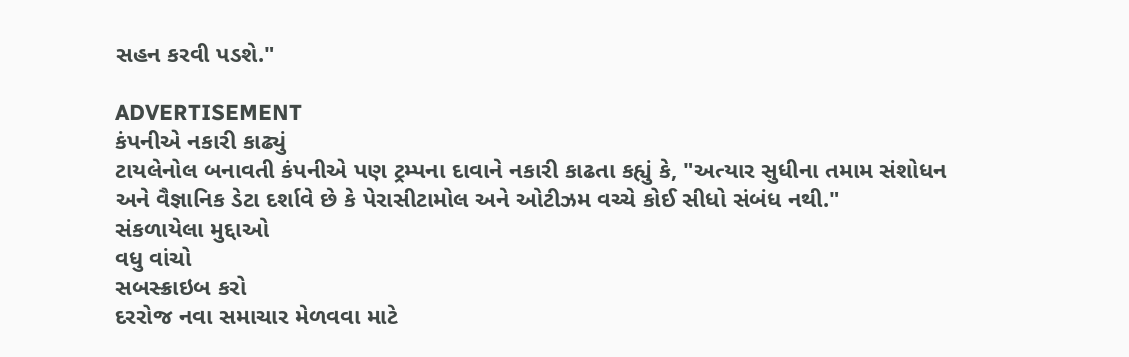સહન કરવી પડશે."

ADVERTISEMENT
કંપનીએ નકારી કાઢ્યું
ટાયલેનોલ બનાવતી કંપનીએ પણ ટ્રમ્પના દાવાને નકારી કાઢતા કહ્યું કે, "અત્યાર સુધીના તમામ સંશોધન અને વૈજ્ઞાનિક ડેટા દર્શાવે છે કે પેરાસીટામોલ અને ઓટીઝમ વચ્ચે કોઈ સીધો સંબંધ નથી."
સંકળાયેલા મુદ્દાઓ
વધુ વાંચો
સબસ્ક્રાઇબ કરો
દરરોજ નવા સમાચાર મેળવવા માટે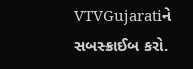VTVGujaratiને સબસ્ક્રાઈબ કરો.